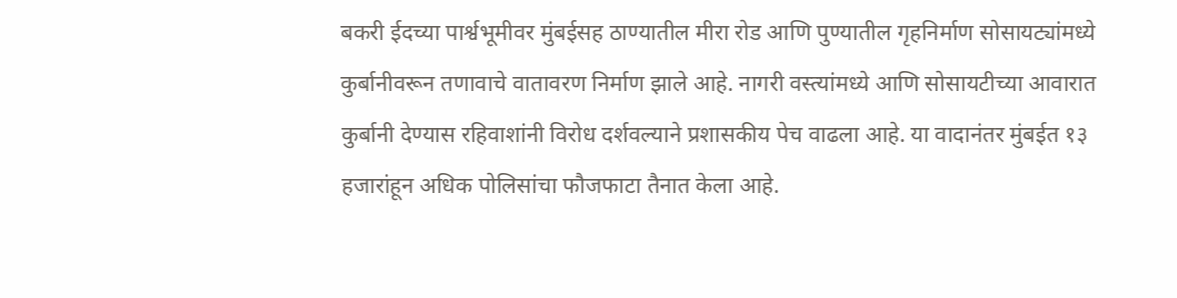बकरी ईदच्या पार्श्वभूमीवर मुंबईसह ठाण्यातील मीरा रोड आणि पुण्यातील गृहनिर्माण सोसायट्यांमध्ये कुर्बानीवरून तणावाचे वातावरण निर्माण झाले आहे. नागरी वस्त्यांमध्ये आणि सोसायटीच्या आवारात कुर्बानी देण्यास रहिवाशांनी विरोध दर्शवल्याने प्रशासकीय पेच वाढला आहे. या वादानंतर मुंबईत १३ हजारांहून अधिक पोलिसांचा फौजफाटा तैनात केला आहे.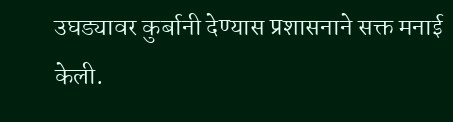उघड्यावर कुर्बानी देण्यास प्रशासनाने सक्त मनाई केली.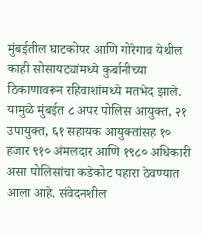मुंबईतील घाटकोपर आणि गोरेगाव येथील काही सोसायट्यांमध्ये कुर्बानीच्या ठिकाणावरून रहिवाशांमध्ये मतभेद झाले. यामुळे मुंबईत ८ अपर पोलिस आयुक्त, २१ उपायुक्त, ६१ सहायक आयुक्तांसह १० हजार ९१० अंमलदार आणि १९८० अधिकारी असा पोलिसांचा कडेकोट पहारा ठेवण्यात आला आहे. संवेदनशील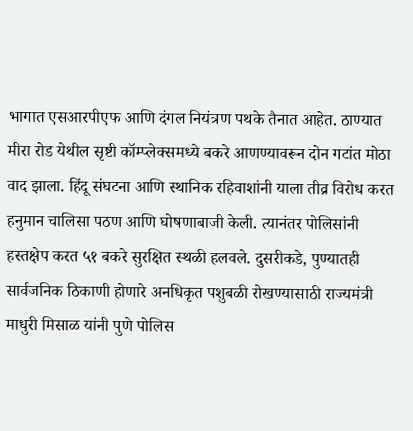भागात एसआरपीएफ आणि दंगल नियंत्रण पथके तैनात आहेत. ठाण्यात मीरा रोड येथील सृष्टी कॉम्प्लेक्समध्ये बकरे आणण्यावरून दोन गटांत मोठा वाद झाला. हिंदू संघटना आणि स्थानिक रहिवाशांनी याला तीव्र विरोध करत हनुमान चालिसा पठण आणि घोषणाबाजी केली. त्यानंतर पोलिसांनी हस्तक्षेप करत ५१ बकरे सुरक्षित स्थळी हलवले. दुसरीकडे, पुण्यातही सार्वजनिक ठिकाणी होणारे अनधिकृत पशुबळी रोखण्यासाठी राज्यमंत्री माधुरी मिसाळ यांनी पुणे पोलिस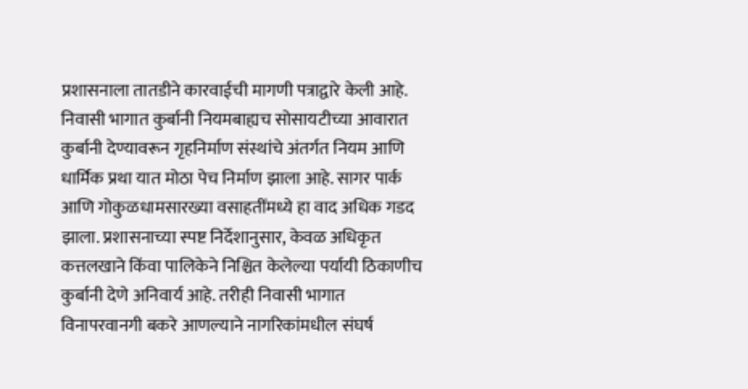प्रशासनाला तातडीने कारवाईची मागणी पत्राद्वारे केली आहे. निवासी भागात कुर्बानी नियमबाह्यच सोसायटीच्या आवारात कुर्बानी देण्यावरून गृहनिर्माण संस्थांचे अंतर्गत नियम आणि धार्मिक प्रथा यात मोठा पेच निर्माण झाला आहे. सागर पार्क आणि गोकुळधामसारख्या वसाहतींमध्ये हा वाद अधिक गडद झाला. प्रशासनाच्या स्पष्ट निर्देशानुसार, केवळ अधिकृत कत्तलखाने किंवा पालिकेने निश्चित केलेल्या पर्यायी ठिकाणीच कुर्बानी देणे अनिवार्य आहे. तरीही निवासी भागात विनापरवानगी बकरे आणल्याने नागरिकांमधील संघर्ष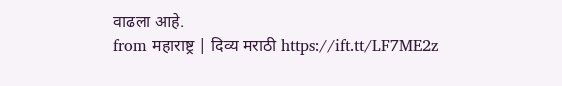वाढला आहे.
from महाराष्ट्र | दिव्य मराठी https://ift.tt/LF7ME2z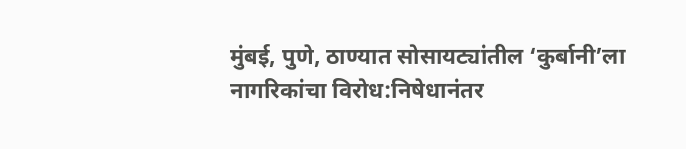मुंबई, पुणे, ठाण्यात सोसायट्यांतील ‘कुर्बानी’ला नागरिकांचा विरोध:निषेधानंतर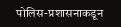पोलिस-प्रशासनाकडून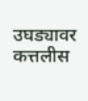उघड्यावर कत्तलीस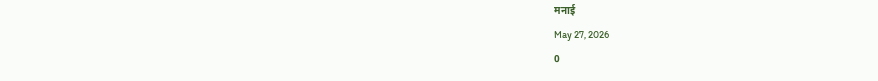मनाई
May 27, 2026
0